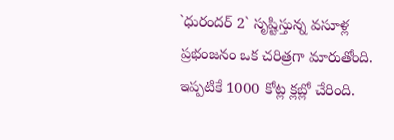`ధురందర్ 2` సృష్టిస్తున్న వసూళ్ల ప్రభంజనం ఒక చరిత్రగా మారుతోంది. ఇప్పటికే 1000 కోట్ల క్లబ్లో చేరింది.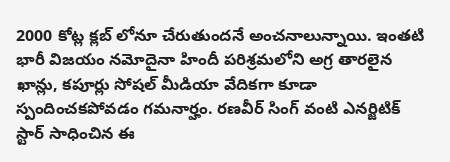2000 కోట్ల క్లబ్ లోనూ చేరుతుందనే అంచనాలున్నాయి. ఇంతటి భారీ విజయం నమోదైనా హిందీ పరిశ్రమలోని అగ్ర తారలైన ఖాన్లు, కపూర్లు సోషల్ మీడియా వేదికగా కూడా స్పందించకపోవడం గమనార్హం. రణవీర్ సింగ్ వంటి ఎనర్జిటిక్ స్టార్ సాధించిన ఈ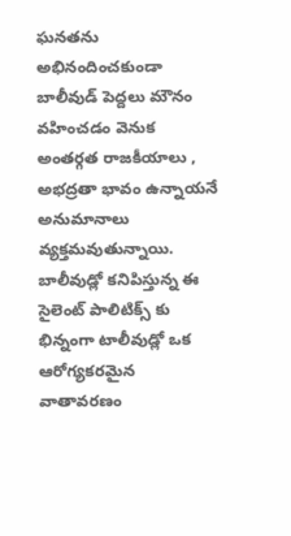ఘనతను అభినందించకుండా బాలీవుడ్ పెద్దలు మౌనం వహించడం వెనుక అంతర్గత రాజకీయాలు , అభద్రతా భావం ఉన్నాయనే అనుమానాలు వ్యక్తమవుతున్నాయి.
బాలీవుడ్లో కనిపిస్తున్న ఈ సైలెంట్ పాలిటిక్స్ కు భిన్నంగా టాలీవుడ్లో ఒక ఆరోగ్యకరమైన వాతావరణం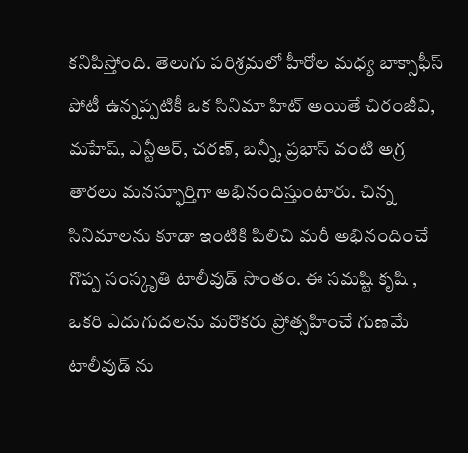కనిపిస్తోంది. తెలుగు పరిశ్రమలో హీరోల మధ్య బాక్సాఫీస్ పోటీ ఉన్నప్పటికీ ఒక సినిమా హిట్ అయితే చిరంజీవి, మహేష్, ఎన్టీఆర్, చరణ్, బన్నీ, ప్రభాస్ వంటి అగ్ర తారలు మనస్ఫూర్తిగా అభినందిస్తుంటారు. చిన్న సినిమాలను కూడా ఇంటికి పిలిచి మరీ అభినందించే గొప్ప సంస్కృతి టాలీవుడ్ సొంతం. ఈ సమష్టి కృషి , ఒకరి ఎదుగుదలను మరొకరు ప్రోత్సహించే గుణమే టాలీవుడ్ ను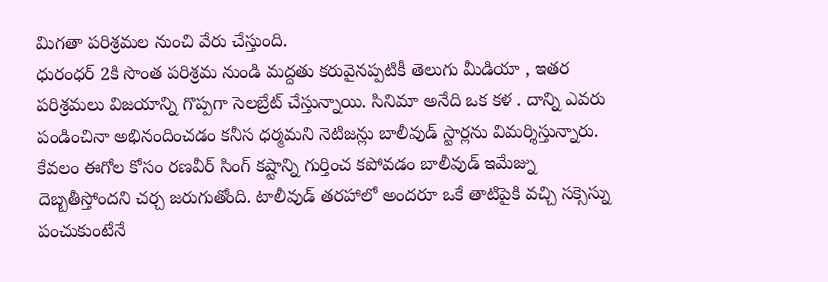మిగతా పరిశ్రమల నుంచి వేరు చేస్తుంది.
ధురంధర్ 2కి సొంత పరిశ్రమ నుండి మద్దతు కరువైనప్పటికీ తెలుగు మీడియా , ఇతర పరిశ్రమలు విజయాన్ని గొప్పగా సెలబ్రేట్ చేస్తున్నాయి. సినిమా అనేది ఒక కళ . దాన్ని ఎవరు పండించినా అభినందించడం కనీస ధర్మమని నెటిజన్లు బాలీవుడ్ స్టార్లను విమర్శిస్తున్నారు. కేవలం ఈగోల కోసం రణవీర్ సింగ్ కష్టాన్ని గుర్తించ కపోవడం బాలీవుడ్ ఇమేజ్ను దెబ్బతీస్తోందని చర్చ జరుగుతోంది. టాలీవుడ్ తరహాలో అందరూ ఒకే తాటిపైకి వచ్చి సక్సెస్ను పంచుకుంటేనే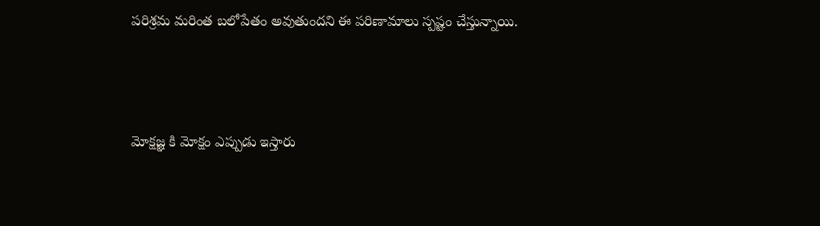పరిశ్రమ మరింత బలోపేతం అవుతుందని ఈ పరిణామాలు స్పష్టం చేస్తున్నాయి.




మోక్షజ్ఞ కి మోక్షం ఎప్పుడు ఇస్తారు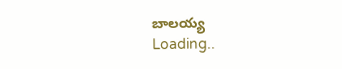బాలయ్య
Loading..